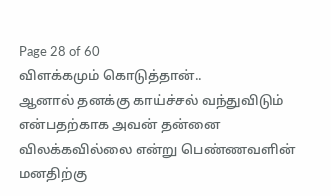Page 28 of 60
விளக்கமும் கொடுத்தான்..
ஆனால் தனக்கு காய்ச்சல் வந்துவிடும் என்பதற்காக அவன் தன்னை விலக்கவில்லை என்று பெண்ணவளின் மனதிற்கு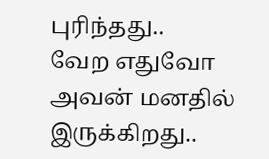புரிந்தது..
வேற எதுவோ அவன் மனதில் இருக்கிறது..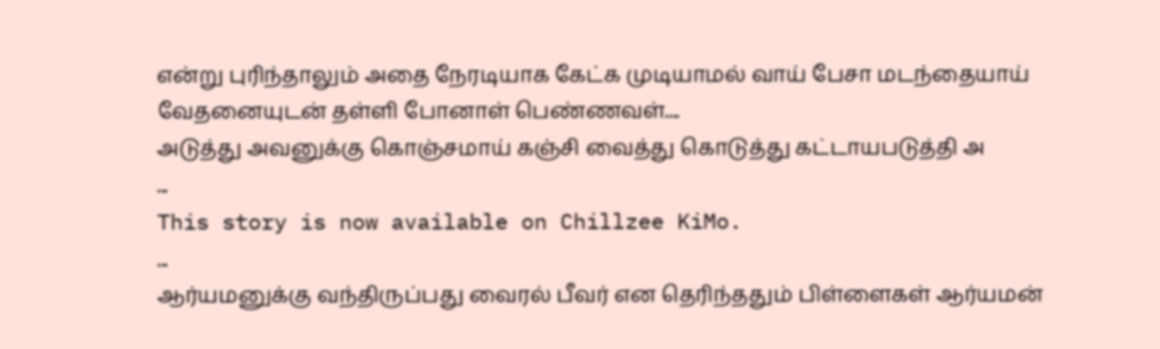என்று புரிந்தாலும் அதை நேரடியாக கேட்க முடியாமல் வாய் பேசா மடந்தையாய் வேதனையுடன் தள்ளி போனாள் பெண்ணவள்....
அடுத்து அவனுக்கு கொஞ்சமாய் கஞ்சி வைத்து கொடுத்து கட்டாயபடுத்தி அ
...
This story is now available on Chillzee KiMo.
...
ஆர்யமனுக்கு வந்திருப்பது வைரல் பீவர் என தெரிந்ததும் பிள்ளைகள் ஆர்யமன்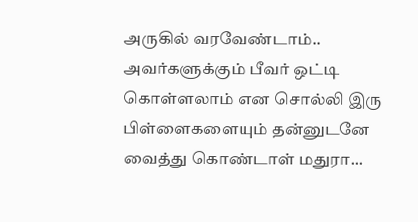அருகில் வரவேண்டாம்.. அவர்களுக்கும் பீவர் ஒட்டி கொள்ளலாம் என சொல்லி இரு பிள்ளைகளையும் தன்னுடனே வைத்து கொண்டாள் மதுரா...